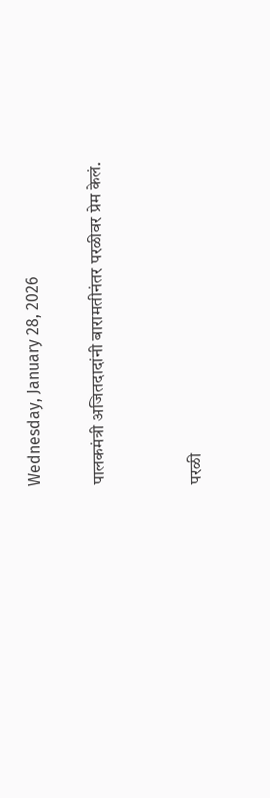Wednesday, January 28, 2026

पालकमंत्री अजितदादांनी बारामतीनंतर परळीवर प्रेम केलं.


परळी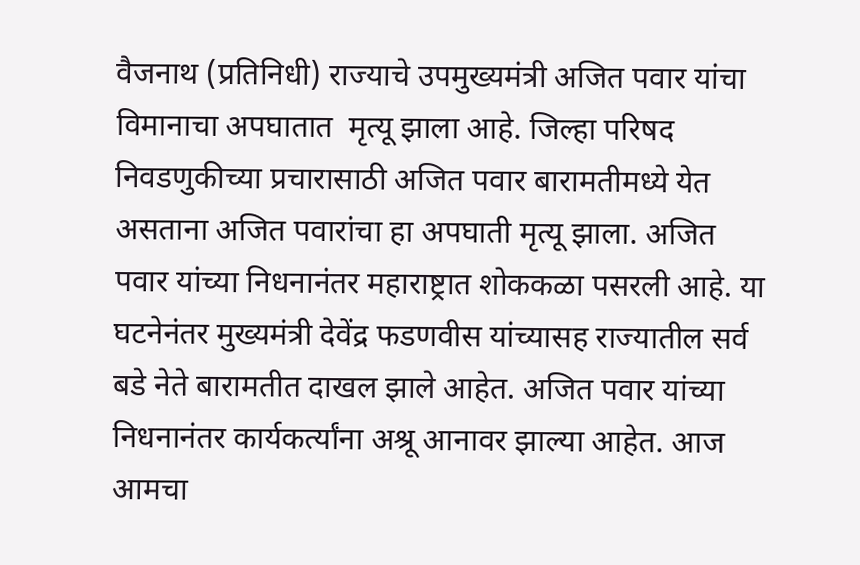वैजनाथ (प्रतिनिधी) राज्याचे उपमुख्यमंत्री अजित पवार यांचा विमानाचा अपघातात  मृत्यू झाला आहे. जिल्हा परिषद निवडणुकीच्या प्रचारासाठी अजित पवार बारामतीमध्ये येत असताना अजित पवारांचा हा अपघाती मृत्यू झाला. अजित पवार यांच्या निधनानंतर महाराष्ट्रात शोककळा पसरली आहे. या घटनेनंतर मुख्यमंत्री देवेंद्र फडणवीस यांच्यासह राज्यातील सर्व बडे नेते बारामतीत दाखल झाले आहेत. अजित पवार यांच्या निधनानंतर कार्यकर्त्यांना अश्रू आनावर झाल्या आहेत. आज आमचा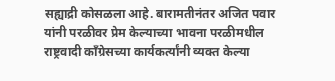सह्याद्री कोसळला आहे. बारामतीनंतर अजित पवार यांनी परळीवर प्रेम केल्याच्या भावना परळीमधील राष्ट्रवादी काँग्रेसच्या कार्यकर्त्यांनी व्यक्त केल्या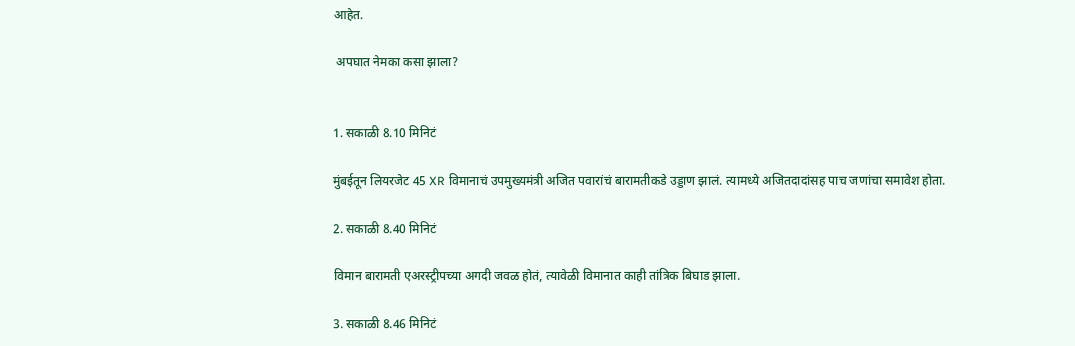आहेत.

 अपघात नेमका कसा झाला?


1. सकाळी 8.10 मिनिटं

मुंबईतून लियरजेट 45 XR विमानाचं उपमुख्यमंत्री अजित पवारांचं बारामतीकडे उड्डाण झालं. त्यामध्ये अजितदादांसह पाच जणांचा समावेश होता.

2. सकाळी 8.40 मिनिटं

विमान बारामती एअरस्ट्रीपच्या अगदी जवळ होतं, त्यावेळी विमानात काही तांत्रिक बिघाड झाला.

3. सकाळी 8.46 मिनिटं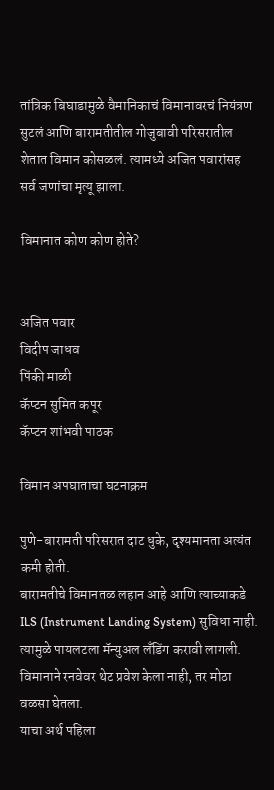तांत्रिक बिघाडामुळे वैमानिकाचं विमानावरचं नियंत्रण सुटलं आणि बारामतीतील गोजुबावी परिसरातील शेतात विमान कोसळलं. त्यामध्ये अजित पवारांसह सर्व जणांचा मृत्यू झाला.

विमानात कोण कोण होते?


अजित पवार
विदीप जाधव
पिंकी माळी
कॅप्टन सुमित कपूर
कॅप्टन शांभवी पाठक

विमान अपघाताचा घटनाक्रम

पुणे-बारामती परिसरात दाट धुके, दृश्यमानता अत्यंत कमी होती.
बारामतीचे विमानतळ लहान आहे आणि त्याच्याकडे ILS (Instrument Landing System) सुविधा नाही.
त्यामुळे पायलटला मॅन्युअल लँडिंग करावी लागली.
विमानाने रनवेवर थेट प्रवेश केला नाही, तर मोठा वळसा घेतला.
याचा अर्थ पहिला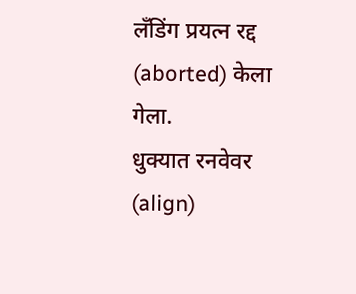लँडिंग प्रयत्न रद्द (aborted) केला गेला.
धुक्यात रनवेवर (align)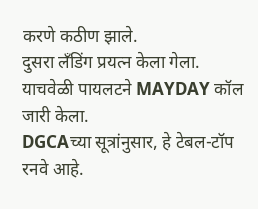करणे कठीण झाले.
दुसरा लँडिंग प्रयत्न केला गेला.
याचवेळी पायलटने MAYDAY कॉल जारी केला.
DGCAच्या सूत्रांनुसार, हे टेबल-टॉप रनवे आहे.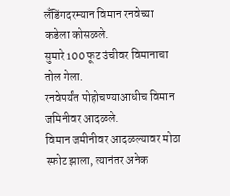लँडिंगदरम्यान विमान रनवेच्या कडेला कोसळले.
सुमारे 100 फूट उंचीवर विमानाचा तोल गेला.
रनवेपर्यंत पोहोचण्याआधीच विमान जमिनीवर आदळले.
विमान जमीनीवर आदळल्यावर मोठा स्फोट झाला, त्यानंतर अनेक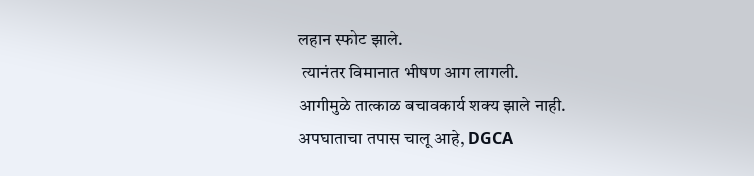लहान स्फोट झाले.
 त्यानंतर विमानात भीषण आग लागली.
आगीमुळे तात्काळ बचावकार्य शक्य झाले नाही.
अपघाताचा तपास चालू आहे, DGCA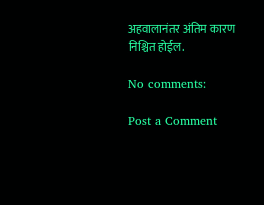अहवालानंतर अंतिम कारण निश्चित होईल.

No comments:

Post a Comment